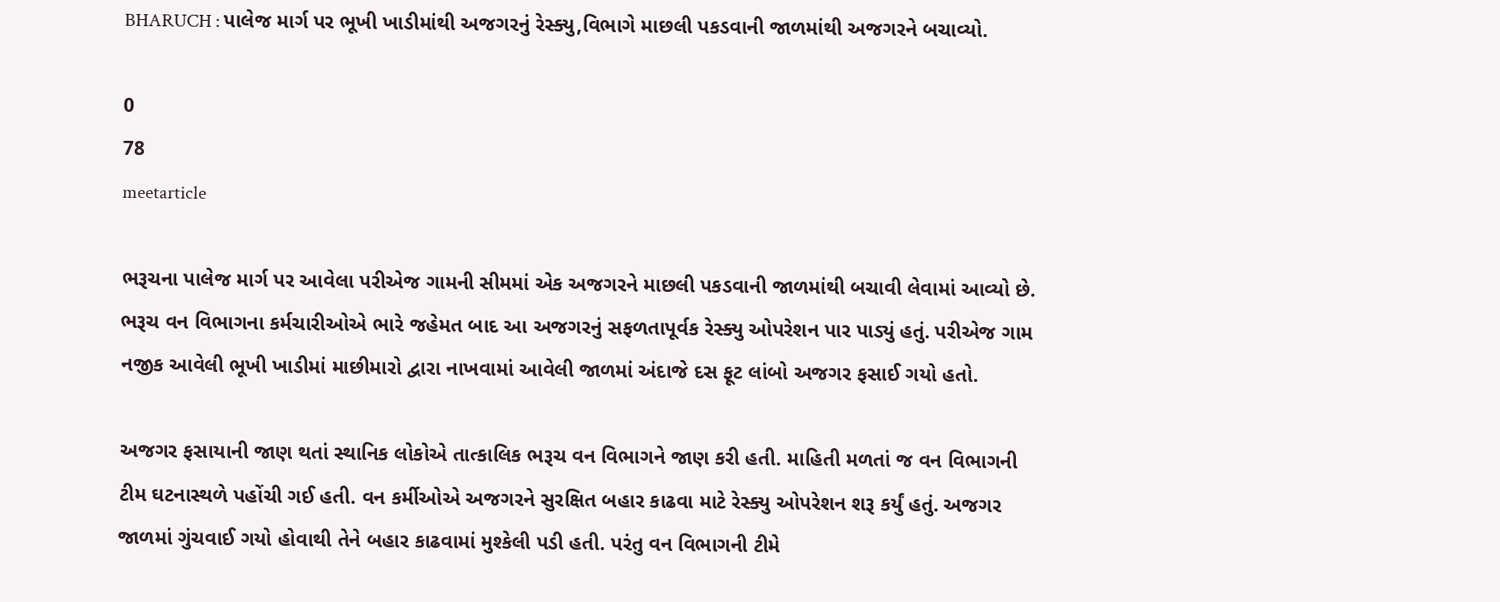BHARUCH : પાલેજ માર્ગ પર ભૂખી ખાડીમાંથી અજગરનું રેસ્ક્યુ,વિભાગે માછલી પકડવાની જાળમાંથી અજગરને બચાવ્યો.

0
78
meetarticle

ભરૂચના પાલેજ માર્ગ પર આવેલા પરીએજ ગામની સીમમાં એક અજગરને માછલી પકડવાની જાળમાંથી બચાવી લેવામાં આવ્યો છે. ભરૂચ વન વિભાગના કર્મચારીઓએ ભારે જહેમત બાદ આ અજગરનું સફળતાપૂર્વક રેસ્ક્યુ ઓપરેશન પાર પાડ્યું હતું. પરીએજ ગામ નજીક આવેલી ભૂખી ખાડીમાં માછીમારો દ્વારા નાખવામાં આવેલી જાળમાં અંદાજે દસ ફૂટ લાંબો અજગર ફસાઈ ગયો હતો.

અજગર ફસાયાની જાણ થતાં સ્થાનિક લોકોએ તાત્કાલિક ભરૂચ વન વિભાગને જાણ કરી હતી. માહિતી મળતાં જ વન વિભાગની ટીમ ઘટનાસ્થળે પહોંચી ગઈ હતી. વન કર્મીઓએ અજગરને સુરક્ષિત બહાર કાઢવા માટે રેસ્ક્યુ ઓપરેશન શરૂ કર્યું હતું. અજગર જાળમાં ગુંચવાઈ ગયો હોવાથી તેને બહાર કાઢવામાં મુશ્કેલી પડી હતી. પરંતુ વન વિભાગની ટીમે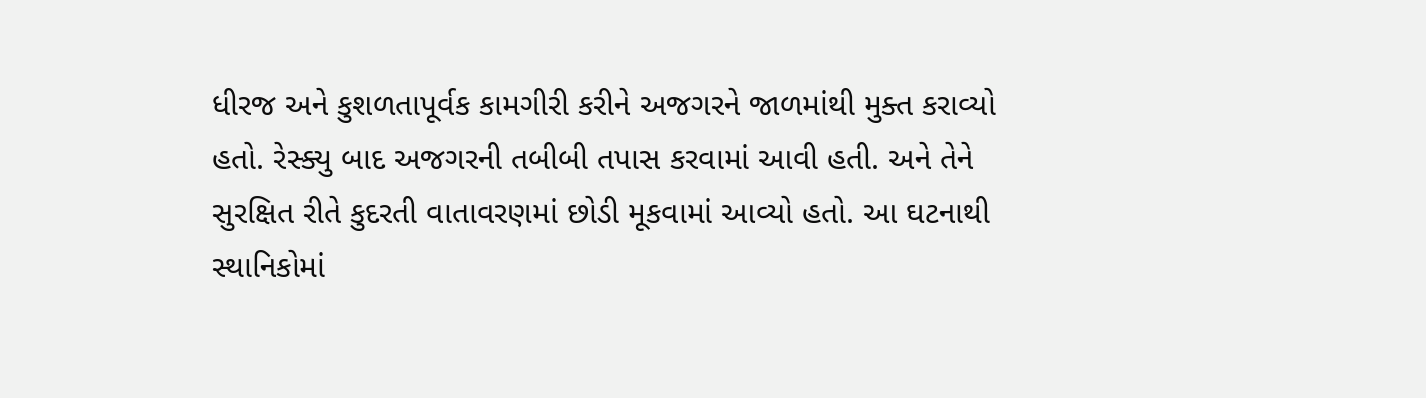ધીરજ અને કુશળતાપૂર્વક કામગીરી કરીને અજગરને જાળમાંથી મુક્ત કરાવ્યો હતો. રેસ્ક્યુ બાદ અજગરની તબીબી તપાસ કરવામાં આવી હતી. અને તેને સુરક્ષિત રીતે કુદરતી વાતાવરણમાં છોડી મૂકવામાં આવ્યો હતો. આ ઘટનાથી સ્થાનિકોમાં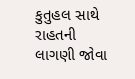કુતુહલ સાથે રાહતની લાગણી જોવા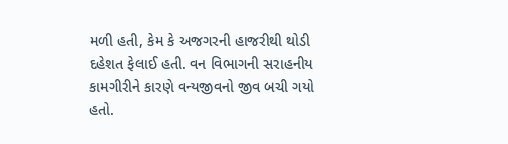મળી હતી, કેમ કે અજગરની હાજરીથી થોડી દહેશત ફેલાઈ હતી. વન વિભાગની સરાહનીય કામગીરીને કારણે વન્યજીવનો જીવ બચી ગયો હતો.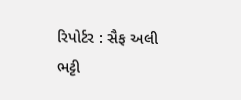રિપોર્ટર : સૈફ અલી ભટ્ટી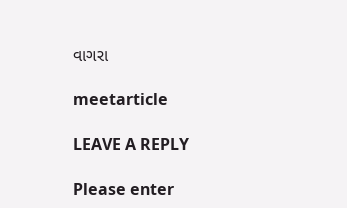વાગરા

meetarticle

LEAVE A REPLY

Please enter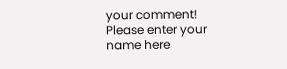your comment!
Please enter your name here